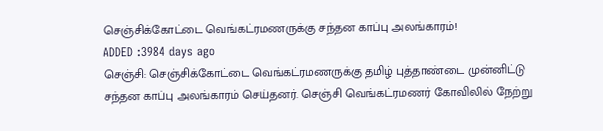செஞ்சிக்கோட்டை வெங்கட்ரமணருக்கு சந்தன காப்பு அலங்காரம்!
ADDED :3984 days ago
செஞ்சி: செஞ்சிக்கோட்டை வெங்கட்ரமணருக்கு தமிழ் புத்தாண்டை முன்னிட்டு சந்தன காப்பு அலங்காரம் செய்தனர். செஞ்சி வெங்கட்ரமணர் கோவிலில் நேற்று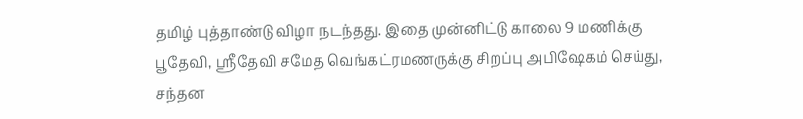தமிழ் புத்தாண்டு விழா நடந்தது. இதை முன்னிட்டு காலை 9 மணிக்கு பூதேவி, ஸ்ரீதேவி சமேத வெங்கட்ரமணருக்கு சிறப்பு அபிஷேகம் செய்து, சந்தன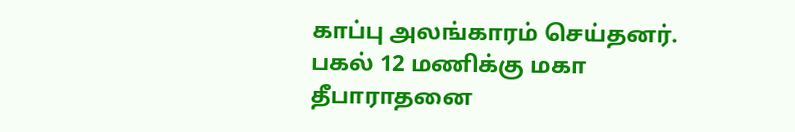காப்பு அலங்காரம் செய்தனர். பகல் 12 மணிக்கு மகா தீபாராதனை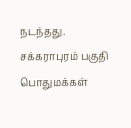நடந்தது. சக்கராபுரம் பகுதி பொதுமக்கள்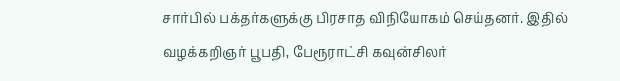சார்பில் பக்தர்களுக்கு பிரசாத விநியோகம் செய்தனர். இதில் வழக்கறிஞர் பூபதி, பேரூராட்சி கவுன்சிலர்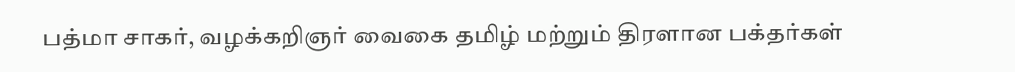பத்மா சாகர், வழக்கறிஞர் வைகை தமிழ் மற்றும் திரளான பக்தர்கள்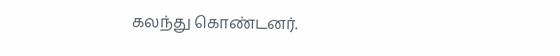கலந்து கொண்டனர்.